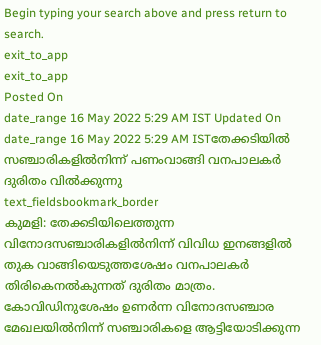Begin typing your search above and press return to search.
exit_to_app
exit_to_app
Posted On
date_range 16 May 2022 5:29 AM IST Updated On
date_range 16 May 2022 5:29 AM ISTതേക്കടിയിൽ സഞ്ചാരികളിൽനിന്ന് പണംവാങ്ങി വനപാലകർ ദുരിതം വിൽക്കുന്നു
text_fieldsbookmark_border
കുമളി: തേക്കടിയിലെത്തുന്ന വിനോദസഞ്ചാരികളിൽനിന്ന് വിവിധ ഇനങ്ങളിൽ തുക വാങ്ങിയെടുത്തശേഷം വനപാലകർ തിരികെനൽകുന്നത് ദുരിതം മാത്രം. കോവിഡിനുശേഷം ഉണർന്ന വിനോദസഞ്ചാര മേഖലയിൽനിന്ന് സഞ്ചാരികളെ ആട്ടിയോടിക്കുന്ന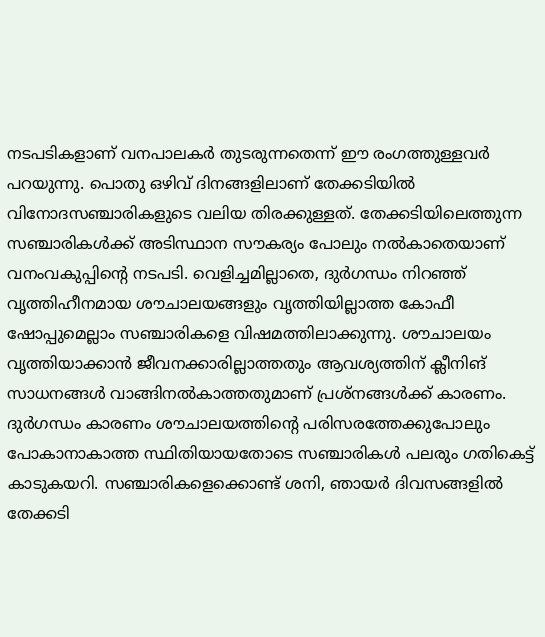നടപടികളാണ് വനപാലകർ തുടരുന്നതെന്ന് ഈ രംഗത്തുള്ളവർ പറയുന്നു. പൊതു ഒഴിവ് ദിനങ്ങളിലാണ് തേക്കടിയിൽ വിനോദസഞ്ചാരികളുടെ വലിയ തിരക്കുള്ളത്. തേക്കടിയിലെത്തുന്ന സഞ്ചാരികൾക്ക് അടിസ്ഥാന സൗകര്യം പോലും നൽകാതെയാണ് വനംവകുപ്പിന്റെ നടപടി. വെളിച്ചമില്ലാതെ, ദുർഗന്ധം നിറഞ്ഞ് വൃത്തിഹീനമായ ശൗചാലയങ്ങളും വൃത്തിയില്ലാത്ത കോഫീ ഷോപ്പുമെല്ലാം സഞ്ചാരികളെ വിഷമത്തിലാക്കുന്നു. ശൗചാലയം വൃത്തിയാക്കാൻ ജീവനക്കാരില്ലാത്തതും ആവശ്യത്തിന് ക്ലീനിങ് സാധനങ്ങൾ വാങ്ങിനൽകാത്തതുമാണ് പ്രശ്നങ്ങൾക്ക് കാരണം. ദുർഗന്ധം കാരണം ശൗചാലയത്തിന്റെ പരിസരത്തേക്കുപോലും പോകാനാകാത്ത സ്ഥിതിയായതോടെ സഞ്ചാരികൾ പലരും ഗതികെട്ട് കാടുകയറി. സഞ്ചാരികളെക്കൊണ്ട് ശനി, ഞായർ ദിവസങ്ങളിൽ തേക്കടി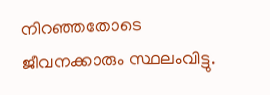നിറഞ്ഞതോടെ ജീവനക്കാരും സ്ഥലംവിട്ടു.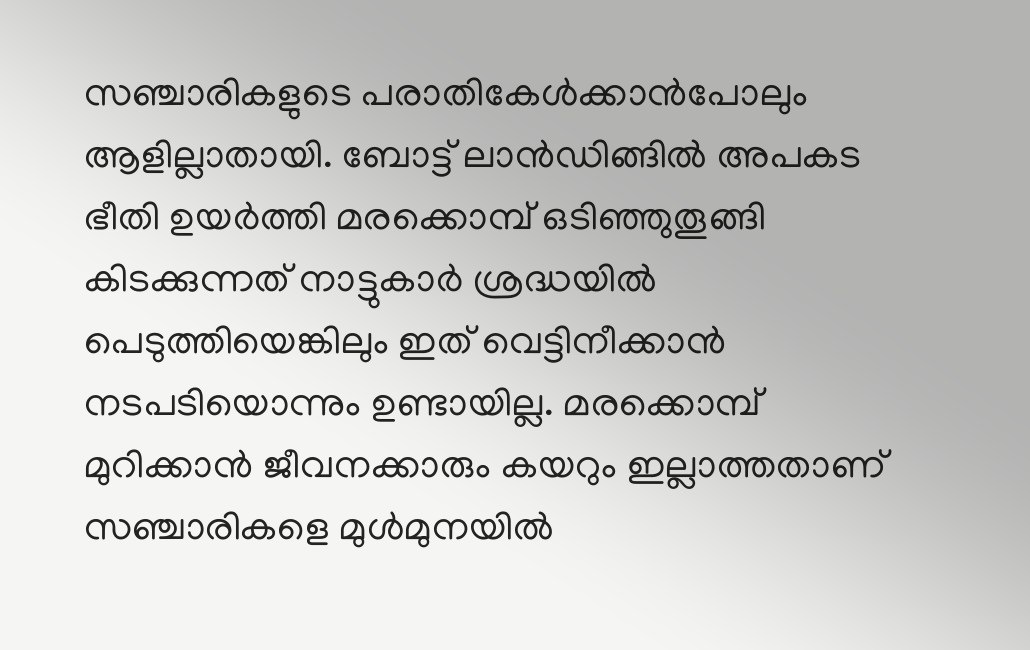സഞ്ചാരികളുടെ പരാതികേൾക്കാൻപോലും ആളില്ലാതായി. ബോട്ട് ലാൻഡിങ്ങിൽ അപകട ഭീതി ഉയർത്തി മരക്കൊമ്പ് ഒടിഞ്ഞുതൂങ്ങി കിടക്കുന്നത് നാട്ടുകാർ ശ്രദ്ധയിൽ പെടുത്തിയെങ്കിലും ഇത് വെട്ടിനീക്കാൻ നടപടിയൊന്നും ഉണ്ടായില്ല. മരക്കൊമ്പ് മുറിക്കാൻ ജീവനക്കാരും കയറും ഇല്ലാത്തതാണ് സഞ്ചാരികളെ മുൾമുനയിൽ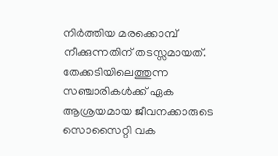നിർത്തിയ മരക്കൊമ്പ് നീക്കുന്നതിന് തടസ്സമായത്. തേക്കടിയിലെത്തുന്ന സഞ്ചാരികൾക്ക് ഏക ആശ്രയമായ ജീവനക്കാരുടെ സൊസൈറ്റി വക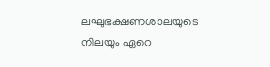ലഘുഭക്ഷണശാലയുടെ നിലയും ഏറെ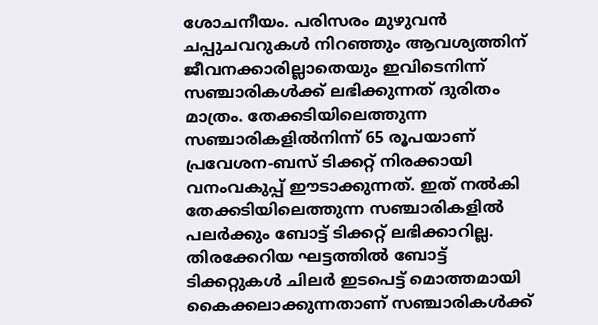ശോചനീയം. പരിസരം മുഴുവൻ ചപ്പുചവറുകൾ നിറഞ്ഞും ആവശ്യത്തിന് ജീവനക്കാരില്ലാതെയും ഇവിടെനിന്ന് സഞ്ചാരികൾക്ക് ലഭിക്കുന്നത് ദുരിതം മാത്രം. തേക്കടിയിലെത്തുന്ന സഞ്ചാരികളിൽനിന്ന് 65 രൂപയാണ് പ്രവേശന-ബസ് ടിക്കറ്റ് നിരക്കായി വനംവകുപ്പ് ഈടാക്കുന്നത്. ഇത് നൽകി തേക്കടിയിലെത്തുന്ന സഞ്ചാരികളിൽ പലർക്കും ബോട്ട് ടിക്കറ്റ് ലഭിക്കാറില്ല. തിരക്കേറിയ ഘട്ടത്തിൽ ബോട്ട് ടിക്കറ്റുകൾ ചിലർ ഇടപെട്ട് മൊത്തമായി കൈക്കലാക്കുന്നതാണ് സഞ്ചാരികൾക്ക്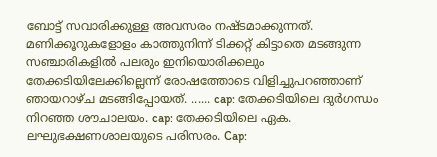ബോട്ട് സവാരിക്കുള്ള അവസരം നഷ്ടമാക്കുന്നത്. മണിക്കൂറുകളോളം കാത്തുനിന്ന് ടിക്കറ്റ് കിട്ടാതെ മടങ്ങുന്ന സഞ്ചാരികളിൽ പലരും ഇനിയൊരിക്കലും തേക്കടിയിലേക്കില്ലെന്ന് രോഷത്തോടെ വിളിച്ചുപറഞ്ഞാണ് ഞായറാഴ്ച മടങ്ങിപ്പോയത്. ...... cap: തേക്കടിയിലെ ദുർഗന്ധം നിറഞ്ഞ ശൗചാലയം. cap: തേക്കടിയിലെ ഏക. ലഘുഭക്ഷണശാലയുടെ പരിസരം. Cap: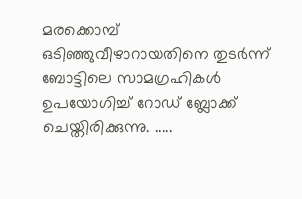മരക്കൊമ്പ് ഒടിഞ്ഞുവീഴാറായതിനെ തുടർന്ന് ബോട്ടിലെ സാമഗ്രഹികൾ ഉപയോഗിച്ച് റോഡ് ബ്ലോക്ക് ചെയ്തിരിക്കുന്നു. .....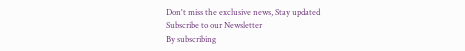Don't miss the exclusive news, Stay updated
Subscribe to our Newsletter
By subscribing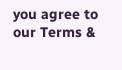you agree to our Terms &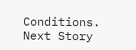Conditions.
Next Story